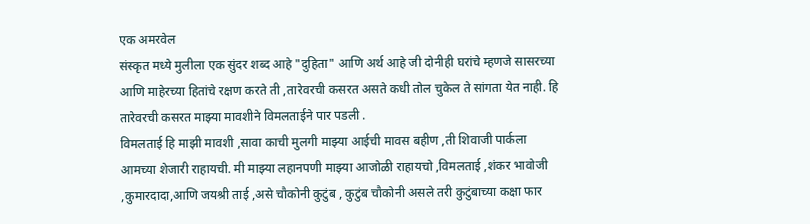एक अमरवेल
संस्कृत मध्ये मुलीला एक सुंदर शब्द आहे "दुहिता" आणि अर्थ आहे जी दोनीही घरांचे म्हणजे सासरच्या आणि माहेरच्या हितांचे रक्षण करते ती ,तारेवरची कसरत असते कधी तोल चुकेल ते सांगता येत नाही. हि तारेवरची कसरत माझ्या मावशीने विमलताईने पार पडली .
विमलताई हि माझी मावशी ,सावा काची मुलगी माझ्या आईची मावस बहीण ,ती शिवाजी पार्कला आमच्या शेजारी राहायची. मी माझ्या लहानपणी माझ्या आजोळी राहायचो ,विमलताई ,शंकर भावोजी ,कुमारदादा,आणि जयश्री ताई ,असे चौकोनी कुटुंब , कुटुंब चौकोनी असले तरी कुटुंबाच्या कक्षा फार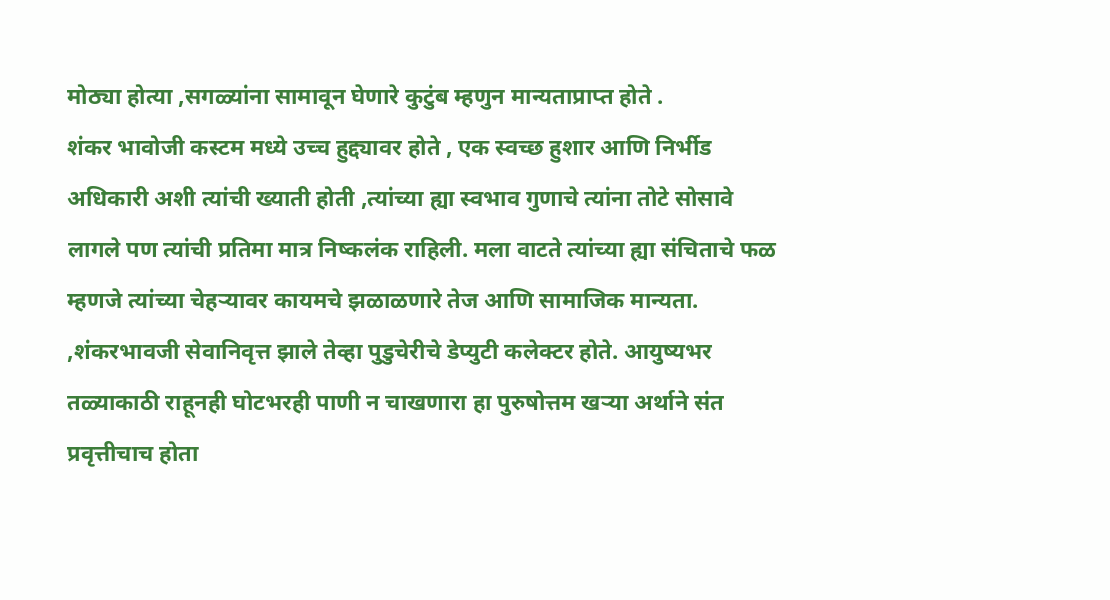मोठ्या होत्या ,सगळ्यांना सामावून घेणारे कुटुंब म्हणुन मान्यताप्राप्त होते .
शंकर भावोजी कस्टम मध्ये उच्च हुद्द्यावर होते , एक स्वच्छ हुशार आणि निर्भीड अधिकारी अशी त्यांची ख्याती होती ,त्यांच्या ह्या स्वभाव गुणाचे त्यांना तोटे सोसावे लागले पण त्यांची प्रतिमा मात्र निष्कलंक राहिली. मला वाटते त्यांच्या ह्या संचिताचे फळ म्हणजे त्यांच्या चेहऱ्यावर कायमचे झळाळणारे तेज आणि सामाजिक मान्यता. ,शंकरभावजी सेवानिवृत्त झाले तेव्हा पुडुचेरीचे डेप्युटी कलेक्टर होते. आयुष्यभर तळ्याकाठी राहूनही घोटभरही पाणी न चाखणारा हा पुरुषोत्तम खऱ्या अर्थाने संत प्रवृत्तीचाच होता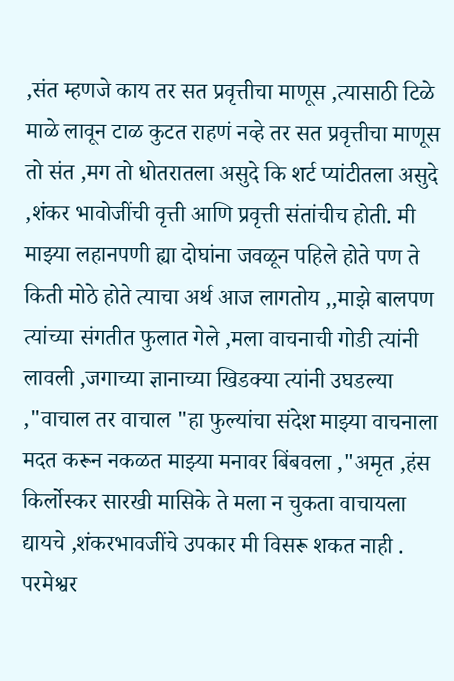,संत म्हणजे काय तर सत प्रवृत्तीचा माणूस ,त्यासाठी टिळे माळे लावून टाळ कुटत राहणं नव्हे तर सत प्रवृत्तीचा माणूस तो संत ,मग तो धोतरातला असुदे कि शर्ट प्यांटीतला असुदे ,शंकर भावोजींची वृत्ती आणि प्रवृत्ती संतांचीच होती. मी माझ्या लहानपणी ह्या दोघांना जवळून पहिले होते पण ते किती मोठे होते त्याचा अर्थ आज लागतोय ,,माझे बालपण त्यांच्या संगतीत फुलात गेले ,मला वाचनाची गोडी त्यांनी लावली ,जगाच्या ज्ञानाच्या खिडक्या त्यांनी उघडल्या ,"वाचाल तर वाचाल "हा फुल्यांचा संदेश माझ्या वाचनाला मदत करून नकळत माझ्या मनावर बिंबवला ,"अमृत ,हंस किर्लोस्कर सारखी मासिके ते मला न चुकता वाचायला द्यायचे ,शंकरभावजींचे उपकार मी विसरू शकत नाही .
परमेश्वर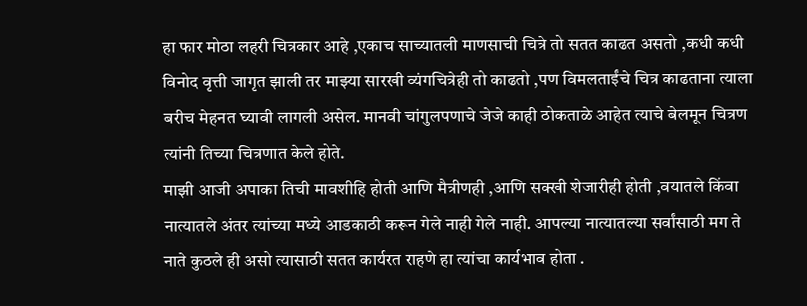हा फार मोठा लहरी चित्रकार आहे ,एकाच साच्यातली माणसाची चित्रे तो सतत काढत असतो ,कधी कधी विनोद वृत्ती जागृत झाली तर माझ्या सारखी व्यंगचित्रेही तो काढतो ,पण विमलताईंचे चित्र काढताना त्याला बरीच मेहनत घ्यावी लागली असेल. मानवी चांगुलपणाचे जेजे काही ठोकताळे आहेत त्याचे बेलमून चित्रण त्यांनी तिच्या चित्रणात केले होते.
माझी आजी अपाका तिची मावशीहि होती आणि मैत्रीणही ,आणि सक्खी शेजारीही होती ,वयातले किंवा नात्यातले अंतर त्यांच्या मध्ये आडकाठी करून गेले नाही गेले नाही. आपल्या नात्यातल्या सर्वांसाठी मग ते नाते कुठले ही असो त्यासाठी सतत कार्यरत राहणे हा त्यांचा कार्यभाव होता .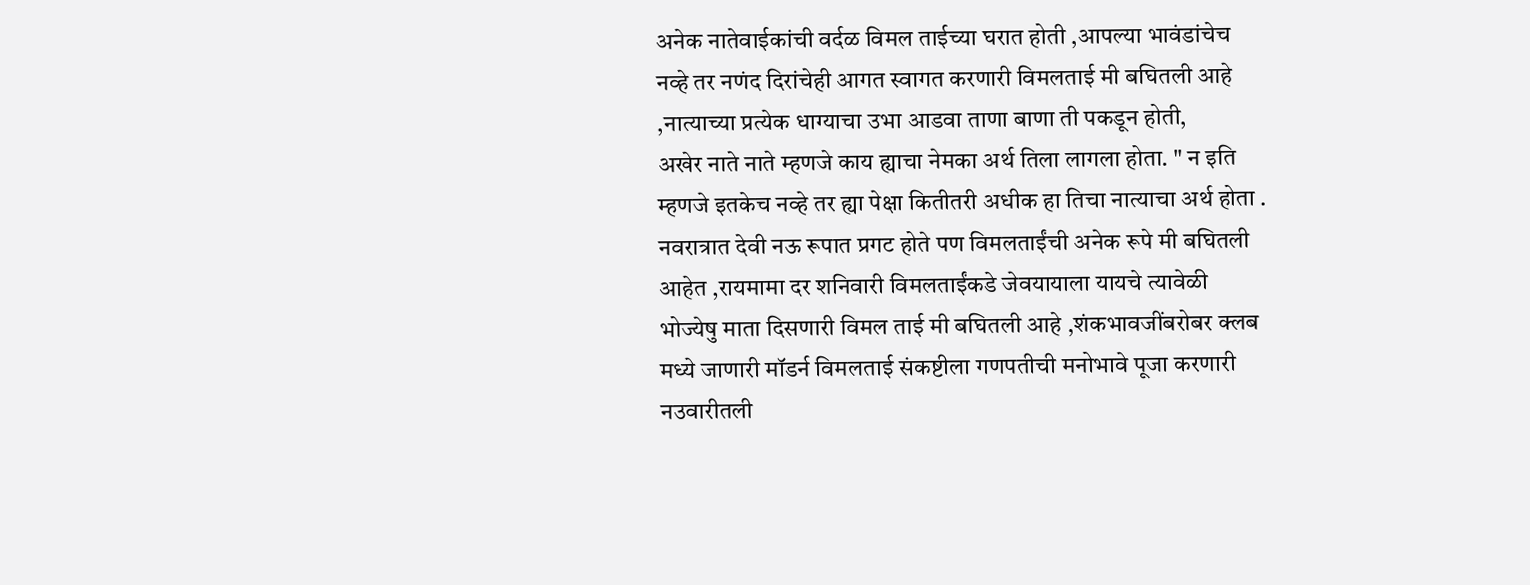अनेक नातेवाईकांची वर्दळ विमल ताईच्या घरात होती ,आपल्या भावंडांचेच नव्हे तर नणंद दिरांचेही आगत स्वागत करणारी विमलताई मी बघितली आहे ,नात्याच्या प्रत्येक धाग्याचा उभा आडवा ताणा बाणा ती पकडून होती,
अखेर नाते नाते म्हणजे काय ह्याचा नेमका अर्थ तिला लागला होता. " न इति म्हणजे इतकेच नव्हे तर ह्या पेक्षा कितीतरी अधीक हा तिचा नात्याचा अर्थ होता . नवरात्रात देवी नऊ रूपात प्रगट होते पण विमलताईंची अनेक रूपे मी बघितली आहेत ,रायमामा दर शनिवारी विमलताईंकडे जेवयायाला यायचे त्यावेळी भोज्येषु माता दिसणारी विमल ताई मी बघितली आहे ,शंकभावजींबरोबर क्लब मध्ये जाणारी मॉडर्न विमलताई संकष्टीला गणपतीची मनोभावे पूजा करणारी नउवारीतली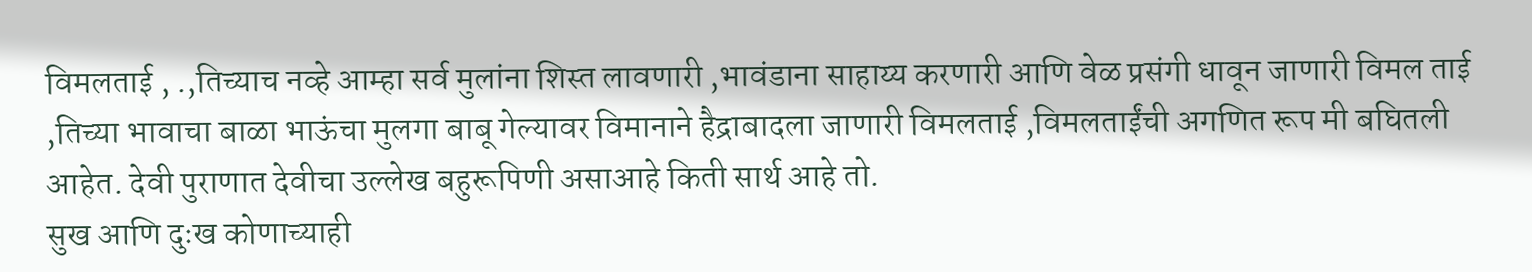विमलताई , .,तिच्याच नव्हे आम्हा सर्व मुलांना शिस्त लावणारी ,भावंडाना साहाय्य करणारी आणि वेळ प्रसंगी धावून जाणारी विमल ताई ,तिच्या भावाचा बाळा भाऊंचा मुलगा बाबू गेल्यावर विमानाने हैद्राबादला जाणारी विमलताई ,विमलताईंची अगणित रूप मी बघितली आहेत. देवी पुराणात देवीचा उल्लेख बहुरूपिणी असाआहे किती सार्थ आहे तो.
सुख आणि दुःख कोणाच्याही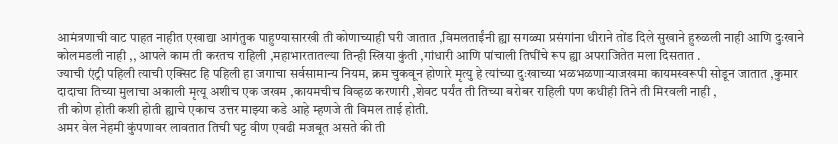आमंत्रणाची वाट पाहत नाहीत एखाद्या आगंतुक पाहुण्यासारखी ती कोणाच्याही घरी जातात ,विमलताईंनी ह्या सगळ्या प्रसंगांना धीराने तोंड दिले सुखाने हुरुळली नाही आणि दुःखाने कोलमडली नाही ,, आपले काम ती करतच राहिली ,महाभारतातल्या तिन्ही स्त्रिया कुंती ,गांधारी आणि पांचाली तिघींचे रूप ह्या अपराजितेत मला दिसतात .
ज्याची एंट्री पहिली त्याची एक्सिट हि पहिली हा जगाचा सर्वसामान्य नियम, क्रम चुकवून होणारे मृत्यु हे त्यांच्या दुःखाच्या भळभळणाऱ्याजखमा कायमस्वरूपी सोडून जातात ,कुमार दादाचा तिच्या मुलाचा अकाली मृत्यू अशीच एक जखम ,कायमचीच विव्हळ करणारी ,शेवट पर्यंत ती तिच्या बरोबर राहिली पण कधीही तिने ती मिरवली नाही ,
ती कोण होती कशी होती ह्याचे एकाच उत्तर माझ्या कडे आहे म्हणजे ती विमल ताई होती.
अमर वेल नेहमी कुंपणावर लावतात तिची घट्ट वीण एवढी मजबूत असते की ती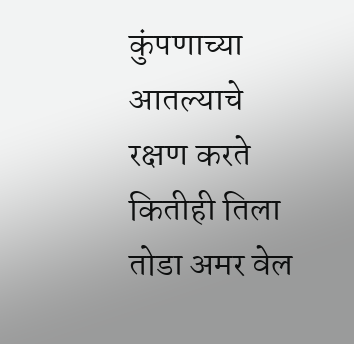कुंपणाच्या आतल्याचे रक्षण करते कितीही तिला तोडा अमर वेल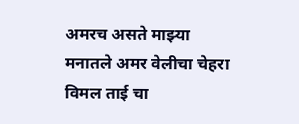अमरच असते माझ्या मनातले अमर वेलीचा चेहरा विमल ताई चा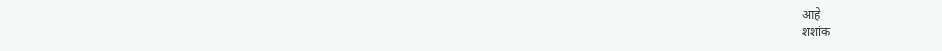आहे
शशांक